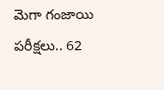మెగా గంజాయి పరీక్షలు.. 62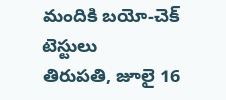మందికి బయో-చెక్ టెస్టులు
తిరుపతి, జూలై 16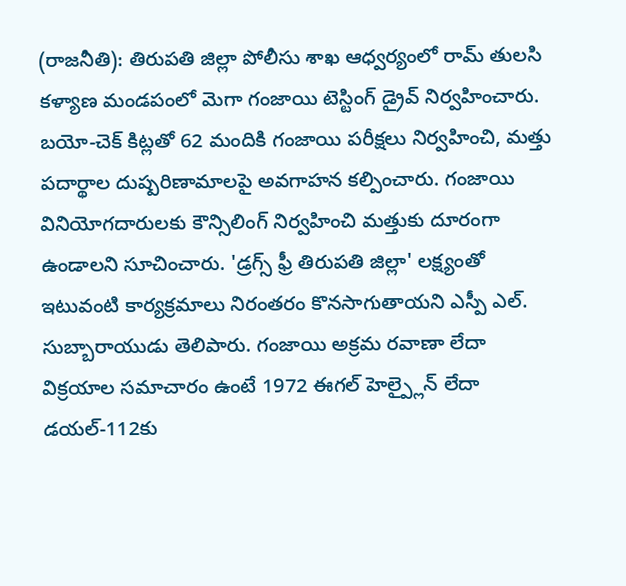(రాజనీతి): తిరుపతి జిల్లా పోలీసు శాఖ ఆధ్వర్యంలో రామ్ తులసి కళ్యాణ మండపంలో మెగా గంజాయి టెస్టింగ్ డ్రైవ్ నిర్వహించారు. బయో-చెక్ కిట్లతో 62 మందికి గంజాయి పరీక్షలు నిర్వహించి, మత్తు పదార్థాల దుష్పరిణామాలపై అవగాహన కల్పించారు. గంజాయి వినియోగదారులకు కౌన్సిలింగ్ నిర్వహించి మత్తుకు దూరంగా ఉండాలని సూచించారు. 'డ్రగ్స్ ఫ్రీ తిరుపతి జిల్లా' లక్ష్యంతో ఇటువంటి కార్యక్రమాలు నిరంతరం కొనసాగుతాయని ఎస్పీ ఎల్. సుబ్బారాయుడు తెలిపారు. గంజాయి అక్రమ రవాణా లేదా విక్రయాల సమాచారం ఉంటే 1972 ఈగల్ హెల్ప్లైన్ లేదా డయల్-112కు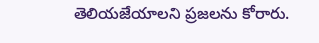తెలియజేయాలని ప్రజలను కోరారు.